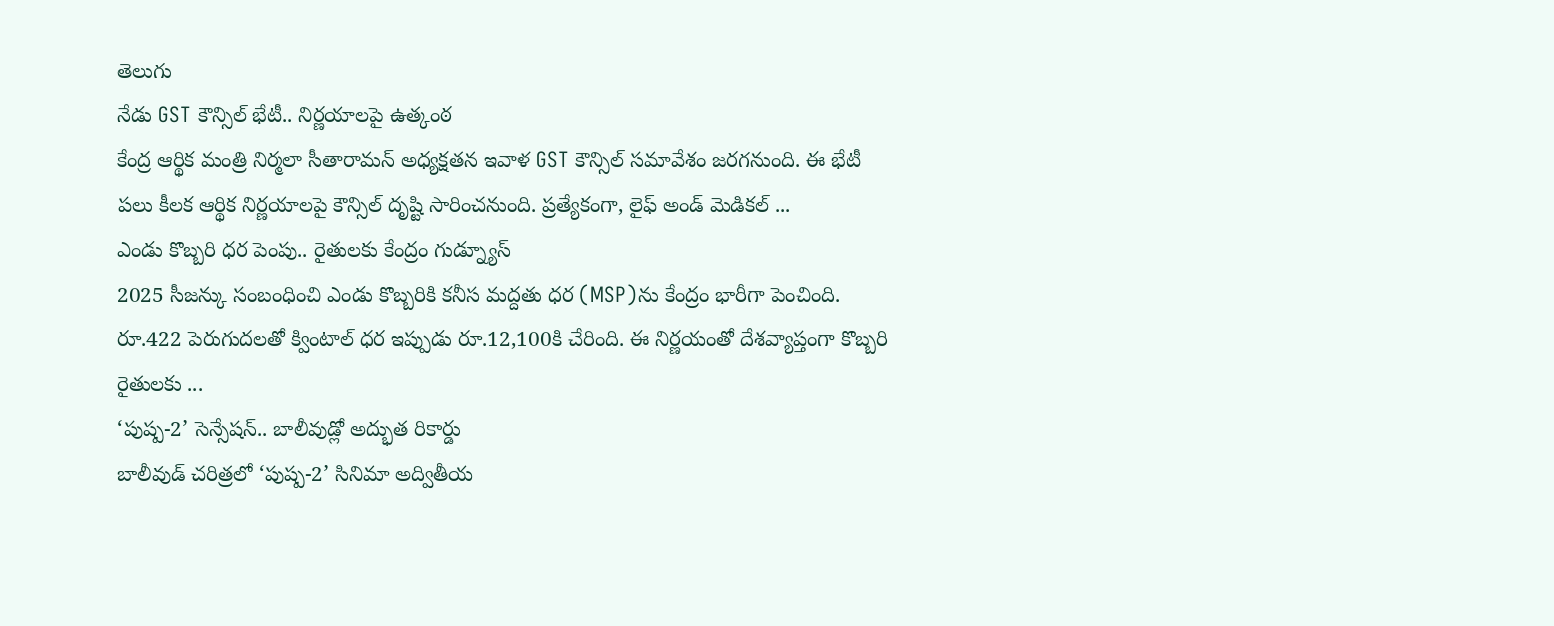తెలుగు
నేడు GST కౌన్సిల్ భేటీ.. నిర్ణయాలపై ఉత్కంఠ
కేంద్ర ఆర్థిక మంత్రి నిర్మలా సీతారామన్ అధ్యక్షతన ఇవాళ GST కౌన్సిల్ సమావేశం జరగనుంది. ఈ భేటీ పలు కీలక ఆర్థిక నిర్ణయాలపై కౌన్సిల్ దృష్టి సారించనుంది. ప్రత్యేకంగా, లైఫ్ అండ్ మెడికల్ ...
ఎండు కొబ్బరి ధర పెంపు.. రైతులకు కేంద్రం గుడ్న్యూస్
2025 సీజన్కు సంబంధించి ఎండు కొబ్బరికి కనీస మద్దతు ధర (MSP)ను కేంద్రం భారీగా పెంచింది. రూ.422 పెరుగుదలతో క్వింటాల్ ధర ఇప్పుడు రూ.12,100కి చేరింది. ఈ నిర్ణయంతో దేశవ్యాప్తంగా కొబ్బరి రైతులకు ...
‘పుష్ప-2’ సెన్సేషన్.. బాలీవుడ్లో అద్భుత రికార్డు
బాలీవుడ్ చరిత్రలో ‘పుష్ప-2’ సినిమా అద్వితీయ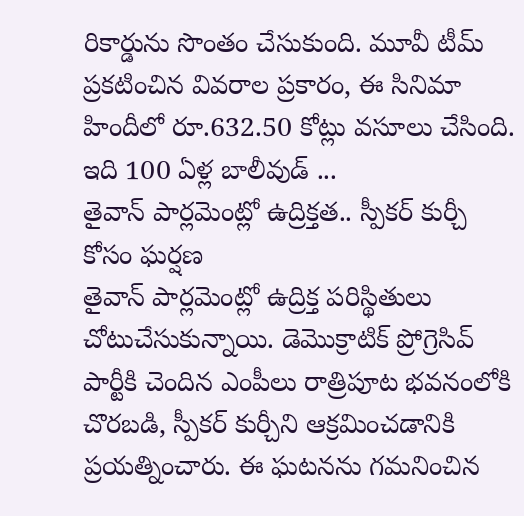రికార్డును సొంతం చేసుకుంది. మూవీ టీమ్ ప్రకటించిన వివరాల ప్రకారం, ఈ సినిమా హిందీలో రూ.632.50 కోట్లు వసూలు చేసింది. ఇది 100 ఏళ్ల బాలీవుడ్ ...
తైవాన్ పార్లమెంట్లో ఉద్రిక్తత.. స్పీకర్ కుర్చీ కోసం ఘర్షణ
తైవాన్ పార్లమెంట్లో ఉద్రిక్త పరిస్థితులు చోటుచేసుకున్నాయి. డెమొక్రాటిక్ ప్రోగ్రెసివ్ పార్టీకి చెందిన ఎంపీలు రాత్రిపూట భవనంలోకి చొరబడి, స్పీకర్ కుర్చీని ఆక్రమించడానికి ప్రయత్నించారు. ఈ ఘటనను గమనించిన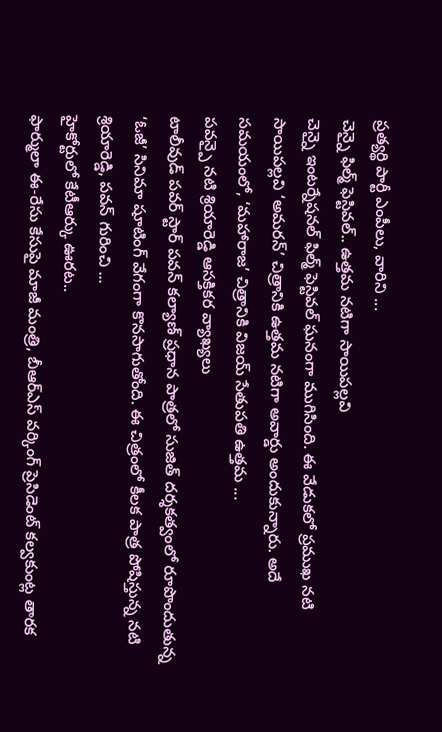ప్రత్యర్థి పార్టీ ఎంపీలు, వారిని ...
చెన్నై ఫిల్మ్ ఫెస్టివల్.. ఉత్తమ నటిగా సాయిపల్లవి
చెన్నై ఇంటర్నేషనల్ ఫిల్మ్ ఫెస్టివల్ ఘనంగా ముగిసింది. ఈ వేడుకలో ప్రముఖ నటి సాయిపల్లవి ‘అమరన్’ చిత్రానికి ఉత్తమ నటిగా అవార్డు అందుకున్నారు. అదే సమయంలో, ‘మహారాజ’ చిత్రానికి విజయ్ సేతుపతి ఉత్తమ ...
పవన్పై నటి శ్రియారెడ్డి ఆసక్తికర వ్యాఖ్యలు
టాలీవుడ్ పవర్ స్టార్ పవన్ కల్యాణ్ ప్రధాన పాత్రలో సుజిత్ దర్శకత్వంలో రూపొందుతున్న ‘ఓజీ’ సినిమా షూటింగ్ వేగంగా కొనసాగుతోంది. ఈ చిత్రంలో కీలక పాత్ర పోషిస్తున్న నటి శ్రియారెడ్డి, పవన్ గురించి ...
హైకోర్టులో కేటీఆర్కు ఊరట..
ఫార్ములా ఈ-రేసు కేసుపై మాజీ మంత్రి, బీఆర్ఎస్ వర్కింగ్ ప్రెసిడెంట్ కల్వకుంట్ల తారక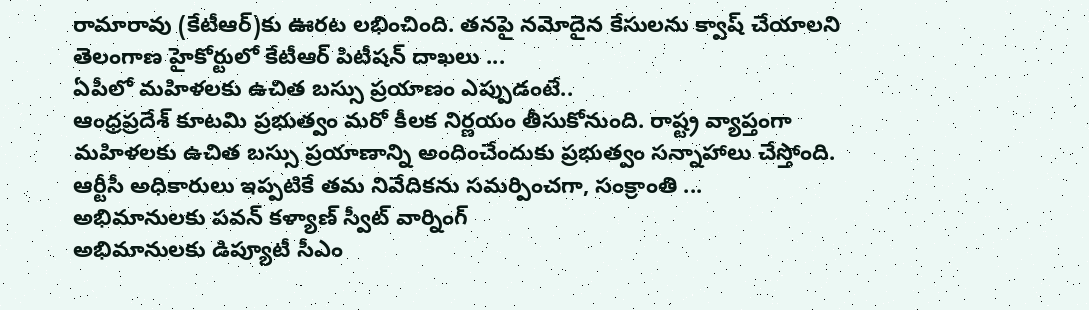రామారావు (కేటీఆర్)కు ఊరట లభించింది. తనపై నమోదైన కేసులను క్వాష్ చేయాలని తెలంగాణ హైకోర్టులో కేటీఆర్ పిటీషన్ దాఖలు ...
ఏపీలో మహిళలకు ఉచిత బస్సు ప్రయాణం ఎప్పుడంటే..
ఆంధ్రప్రదేశ్ కూటమి ప్రభుత్వం మరో కీలక నిర్ణయం తీసుకోనుంది. రాష్ట్ర వ్యాప్తంగా మహిళలకు ఉచిత బస్సు ప్రయాణాన్ని అందించేందుకు ప్రభుత్వం సన్నాహాలు చేస్తోంది. ఆర్టీసీ అధికారులు ఇప్పటికే తమ నివేదికను సమర్పించగా, సంక్రాంతి ...
అభిమానులకు పవన్ కళ్యాణ్ స్వీట్ వార్నింగ్
అభిమానులకు డిప్యూటీ సీఎం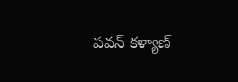పవన్ కళ్యాణ్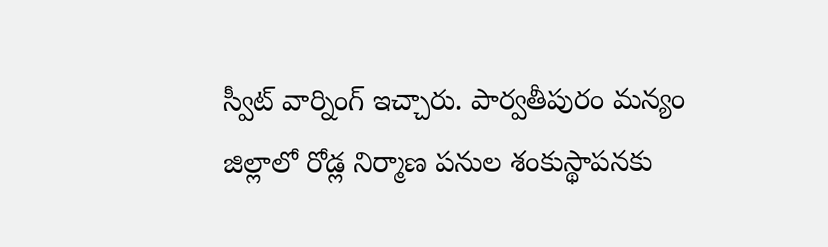స్వీట్ వార్నింగ్ ఇచ్చారు. పార్వతీపురం మన్యం జిల్లాలో రోడ్ల నిర్మాణ పనుల శంకుస్థాపనకు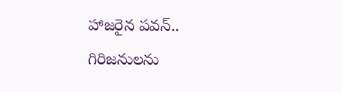హాజరైన పవన్.. గిరిజనులను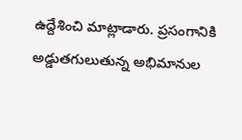ఉద్దేశించి మాట్లాడారు. ప్రసంగానికి అడ్డుతగులుతున్న అభిమానుల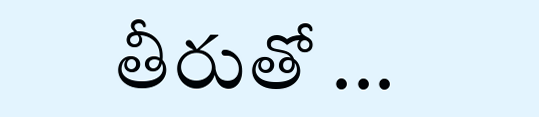తీరుతో ...